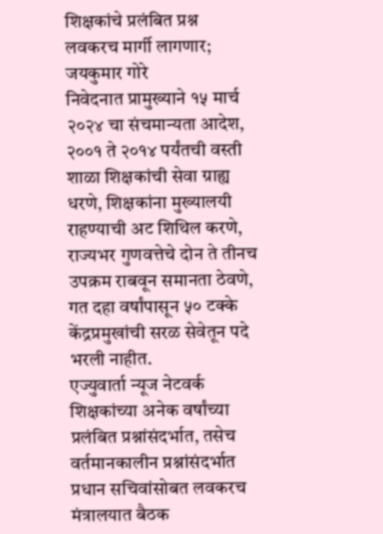शिक्षकांचे प्रलंबित प्रश्न लवकरच मार्गी लागणार; जयकुमार गोरे
निवेदनात प्रामुख्याने १५ मार्च २०२४ चा संचमान्यता आदेश, २००१ ते २०१४ पर्यंतची वस्ती शाळा शिक्षकांची सेवा ग्राह्य धरणे, शिक्षकांना मुख्यालयी राहण्याची अट शिथिल करणे, राज्यभर गुणवत्तेचे दोन ते तीनच उपक्रम राबवून समानता ठेवणे, गत दहा वर्षांपासून ५० टक्के केंद्रप्रमुखांची सरळ सेवेतून पदे भरली नाहीत.
एज्युवार्ता न्यूज नेटवर्क
शिक्षकांच्या अनेक वर्षांच्या प्रलंबित प्रश्नांसंदर्भात, तसेच वर्तमानकालीन प्रश्नांसंदर्भात प्रधान सचिवांसोबत लवकरच मंत्रालयात बैठक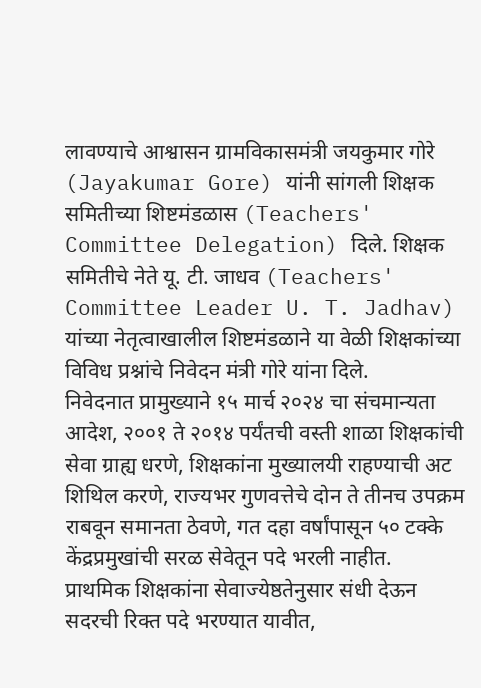लावण्याचे आश्वासन ग्रामविकासमंत्री जयकुमार गोरे (Jayakumar Gore) यांनी सांगली शिक्षक समितीच्या शिष्टमंडळास (Teachers' Committee Delegation) दिले. शिक्षक समितीचे नेते यू. टी. जाधव (Teachers' Committee Leader U. T. Jadhav) यांच्या नेतृत्वाखालील शिष्टमंडळाने या वेळी शिक्षकांच्या विविध प्रश्नांचे निवेदन मंत्री गोरे यांना दिले.
निवेदनात प्रामुख्याने १५ मार्च २०२४ चा संचमान्यता आदेश, २००१ ते २०१४ पर्यंतची वस्ती शाळा शिक्षकांची सेवा ग्राह्य धरणे, शिक्षकांना मुख्यालयी राहण्याची अट शिथिल करणे, राज्यभर गुणवत्तेचे दोन ते तीनच उपक्रम राबवून समानता ठेवणे, गत दहा वर्षांपासून ५० टक्के केंद्रप्रमुखांची सरळ सेवेतून पदे भरली नाहीत.
प्राथमिक शिक्षकांना सेवाज्येष्ठतेनुसार संधी देऊन सदरची रिक्त पदे भरण्यात यावीत,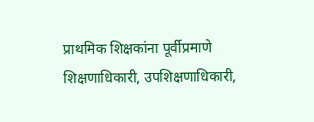प्राथमिक शिक्षकांना पूर्वीप्रमाणे शिक्षणाधिकारी, उपशिक्षणाधिकारी,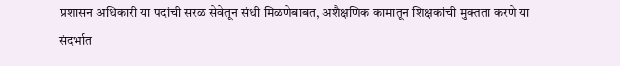प्रशासन अधिकारी या पदांची सरळ सेवेतून संधी मिळणेबाबत, अशैक्षणिक कामातून शिक्षकांची मुक्तता करणे या संदर्भात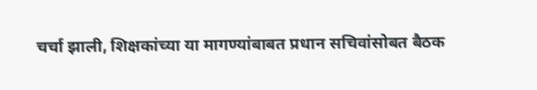चर्चा झाली, शिक्षकांच्या या मागण्यांबाबत प्रधान सचिवांसोबत बैठक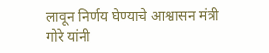लावून निर्णय घेण्याचे आश्वासन मंत्री गोरे यांनी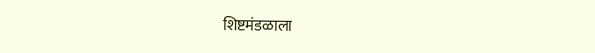शिष्टमंडळाला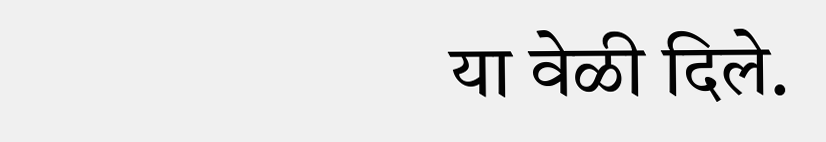या वेळी दिले.